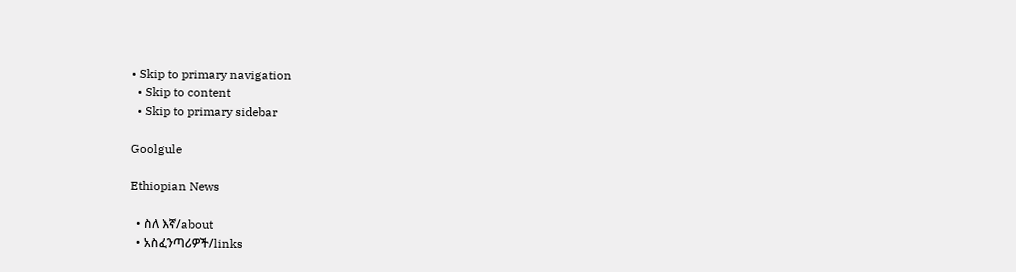• Skip to primary navigation
  • Skip to content
  • Skip to primary sidebar

Goolgule

Ethiopian News

  • ስለ እኛ/about
  • አስፈንጣሪዎች/links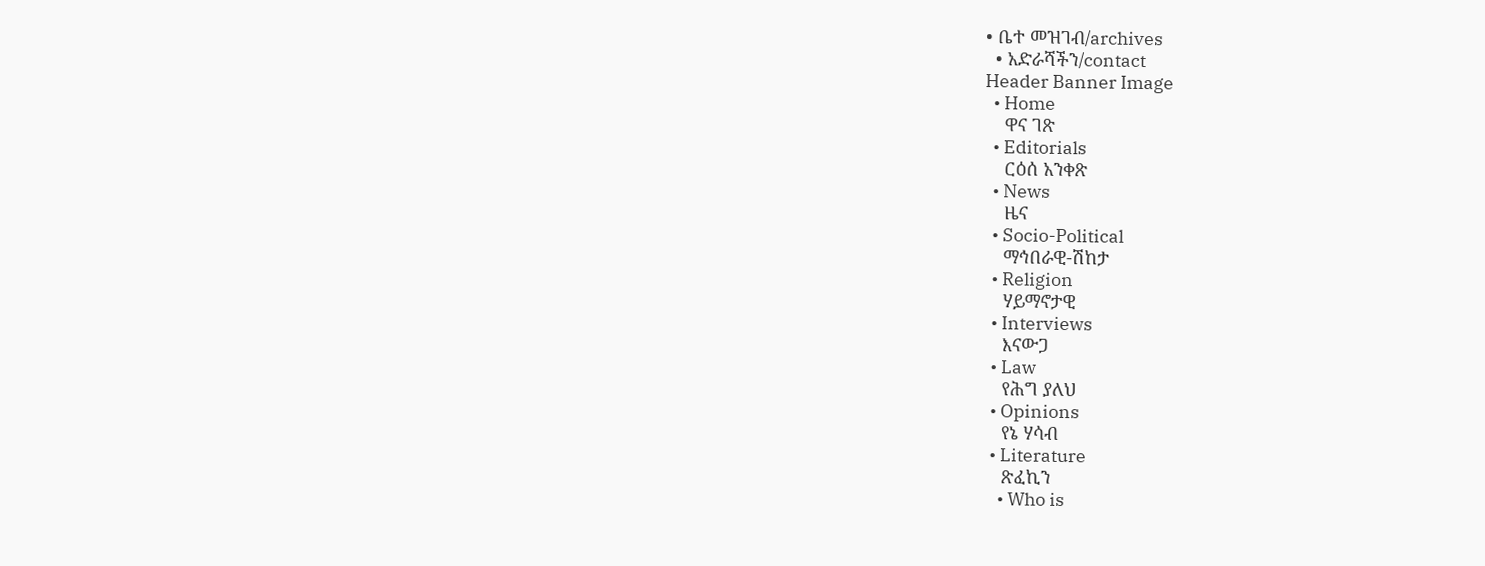• ቤተ መዝገብ/archives
  • አድራሻችን/contact
Header Banner Image
  • Home
    ዋና ገጽ
  • Editorials
    ርዕሰ አንቀጽ
  • News
    ዜና
  • Socio-Political
    ማኅበራዊ-ሽከታ
  • Religion
    ሃይማኖታዊ
  • Interviews
    እናውጋ
  • Law
    የሕግ ያለህ
  • Opinions
    የኔ ሃሳብ
  • Literature
    ጽፈኪን
    • Who is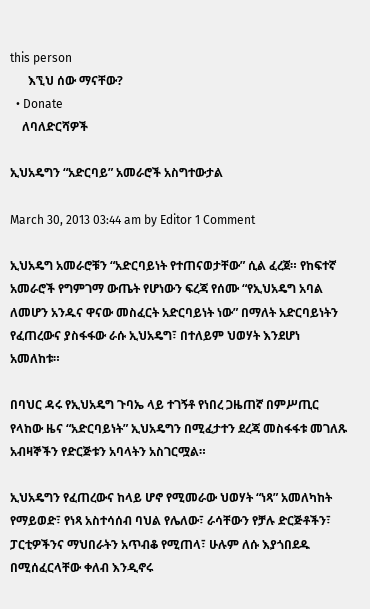this person
      እኚህ ሰው ማናቸው?
  • Donate
    ለባለድርሻዎች

ኢህአዴግን “አድርባይ” አመራሮች አስግተውታል

March 30, 2013 03:44 am by Editor 1 Comment

ኢህአዴግ አመራሮቹን “አድርባይነት የተጠናወታቸው” ሲል ፈረጀ። የከፍተኛ አመራሮች የግምገማ ውጤት የሆነውን ፍረጃ የሰሙ “የኢህአዴግ አባል ለመሆን አንዱና ዋናው መስፈርት አድርባይነት ነው” በማለት አድርባይነትን የፈጠረውና ያስፋፋው ራሱ ኢህአዴግ፣ በተለይም ህወሃት እንደሆነ አመለከቱ።

በባህር ዳሩ የኢህአዴግ ጉባኤ ላይ ተገኝቶ የነበረ ጋዜጠኛ በምሥጢር የላከው ዜና “አድርባይነት” ኢህአዴግን በሚፈታተን ደረጃ መስፋፋቱ መገለጹ አብዛኞችን የድርጅቱን አባላትን አስገርሟል።

ኢህአዴግን የፈጠረውና ከላይ ሆኖ የሚመራው ህወሃት “ነጻ” አመለካከት የማይወድ፣ የነጻ አስተሳሰብ ባህል የሌለው፣ ራሳቸውን የቻሉ ድርጅቶችን፣ ፓርቲዎችንና ማህበራትን አጥብቆ የሚጠላ፣ ሁሉም ለሱ እያጎበደዱ በሚሰፈርላቸው ቀለብ እንዲኖሩ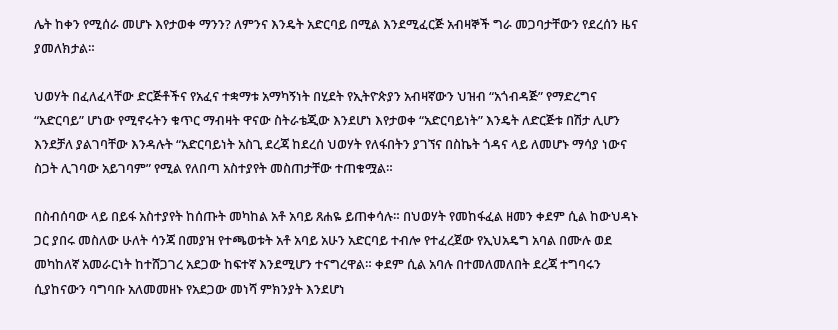ሌት ከቀን የሚሰራ መሆኑ እየታወቀ ማንን? ለምንና እንዴት አድርባይ በሚል እንደሚፈርጅ አብዛኞች ግራ መጋባታቸውን የደረሰን ዜና ያመለክታል።

ህወሃት በፈለፈላቸው ድርጅቶችና የአፈና ተቋማቱ አማካኝነት በሂደት የኢትዮጵያን አብዛኛውን ህዝብ “አጎብዳጅ” የማድረግና “አድርባይ” ሆነው የሚኖሩትን ቁጥር ማብዛት ዋናው ስትራቴጂው እንደሆነ እየታወቀ “አድርባይነት” እንዴት ለድርጅቱ በሽታ ሊሆን እንደቻለ ያልገባቸው እንዳሉት “አድርባይነት አስጊ ደረጃ ከደረሰ ህወሃት የለፋበትን ያገኘና በስኬት ጎዳና ላይ ለመሆኑ ማሳያ ነውና ስጋት ሊገባው አይገባም” የሚል የለበጣ አስተያየት መስጠታቸው ተጠቁሟል።

በስብሰባው ላይ በይፋ አስተያየት ከሰጡት መካከል አቶ አባይ ጸሐዬ ይጠቀሳሉ። በህወሃት የመከፋፈል ዘመን ቀደም ሲል ከውህዳኑ ጋር ያበሩ መስለው ሁለት ሳንጃ በመያዝ የተጫወቱት አቶ አባይ አሁን አድርባይ ተብሎ የተፈረጀው የኢህአዴግ አባል በሙሉ ወደ መካከለኛ አመራርነት ከተሸጋገረ አደጋው ከፍተኛ እንደሚሆን ተናግረዋል። ቀደም ሲል አባሉ በተመለመለበት ደረጃ ተግባሩን ሲያከናውን ባግባቡ አለመመዘኑ የአደጋው መነሻ ምክንያት እንደሆነ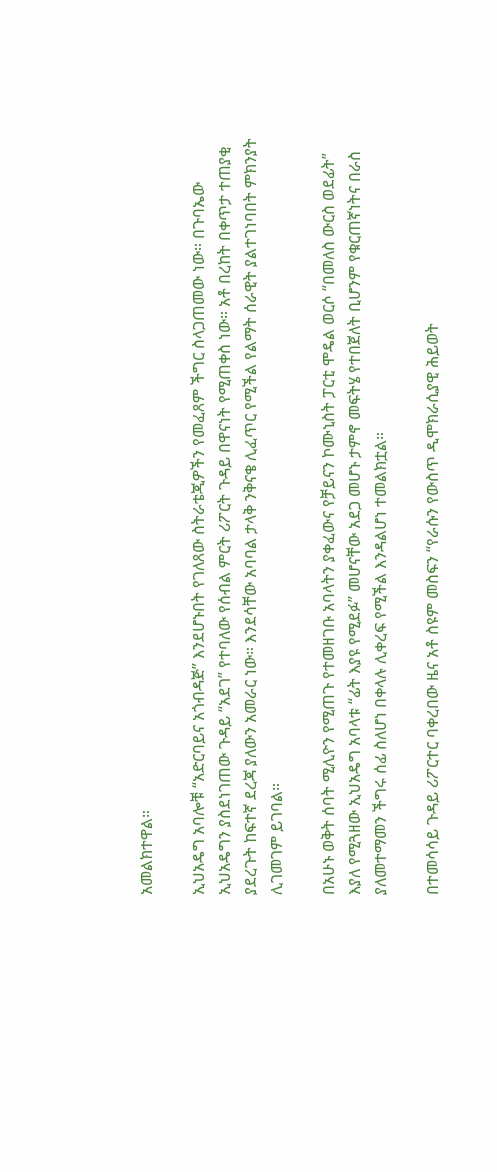አመልክተዋል።

ኢህአዴግ አባሎቹ “አድርባይና አጎብዳጅ” እንደሆኑበት የገለጸው ስትራቴጂዎችን የመፈጸም ችግር ስላጋጠመው ነው። በጉባኤው ኢህአዴግን ያስደነገጠው ጉዳይ “አደገ” የተባለው የሰብል ምርት ሪፖርት ጉዳይ በዋናነት የሚጠቀስ ነው። አቶ በረከት በቀጥታ ተጠያቂ ያደረጉት ከፍተኛ ደረጃ ያለውን አመራር ነው። እንደሳቸው አባባል ታላቅ ንቅናቄ ሊፈጥር የሚችል የልማት ሰራዊት ያልተገነባበት ምክንያት ሊገመገም ይገባል።

በአሁኑ ወቅት ሰባት ሚሊዮን የሚጠጉ የተመዘገቡ አባላትን ያቀፈውና የቻይናን ኮሙኒስት ፓርቲ ሞዴል ወርሶ “በመለስ ውርስ ወደፊት” እያለ የሚጓዘው ኢህአዴግ አባላቱ “ፊት እያዩ የሚደፉ” መሆናቸው አደጋ መሆኑ ታምኖ መፍትሄ የተበጀለት ቢሆንም የቁርጠኛነትና በራስ ያለመተማመን ችግሩ ሰፊ ስለሆነ በቀላሉ ሊቀረፍ የሚችል እንዳልሆነ ተመልክቷል።

በተመሳሳይ ጉዳይ ሪፖርተር ባቀረበው ዜና አቶ ስዩም መስፍን “የራሱን የውስጥ ዲሞክራሲያዊ ሕይወት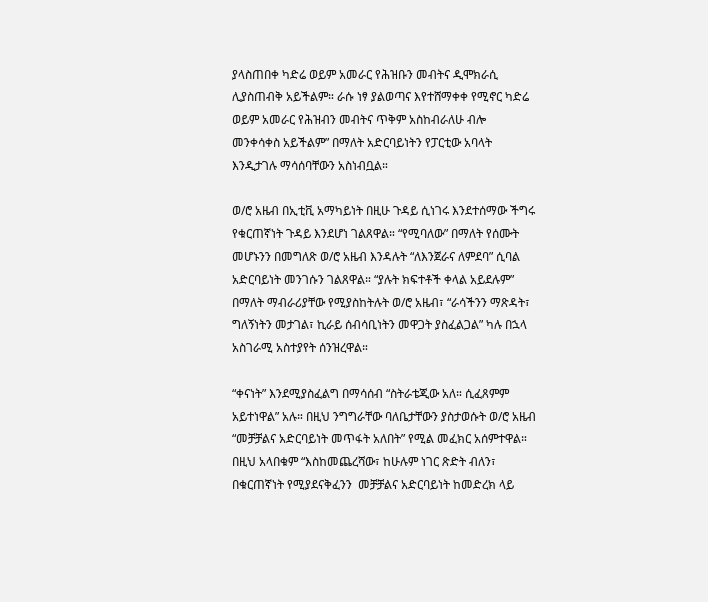ያላስጠበቀ ካድሬ ወይም አመራር የሕዝቡን መብትና ዲሞክራሲ ሊያስጠብቅ አይችልም። ራሱ ነፃ ያልወጣና እየተሸማቀቀ የሚኖር ካድሬ ወይም አመራር የሕዝብን መብትና ጥቅም አስከብራለሁ ብሎ መንቀሳቀስ አይችልም” በማለት አድርባይነትን የፓርቲው አባላት እንዲታገሉ ማሳሰባቸውን አስነብቧል።

ወ/ሮ አዜብ በኢቲቪ አማካይነት በዚሁ ጉዳይ ሲነገሩ እንደተሰማው ችግሩ የቁርጠኛነት ጉዳይ እንደሆነ ገልጸዋል። “የሚባለው” በማለት የሰሙት መሆኑንን በመግለጽ ወ/ሮ አዜብ እንዳሉት “ለእንጀራና ለምደባ” ሲባል አድርባይነት መንገሱን ገልጸዋል። “ያሉት ክፍተቶች ቀላል አይደሉም” በማለት ማብራሪያቸው የሚያስከትሉት ወ/ሮ አዜብ፣ “ራሳችንን ማጽዳት፣ ግለኝነትን መታገል፣ ኪራይ ሰብሳቢነትን መዋጋት ያስፈልጋል” ካሉ በኋላ አስገራሚ አስተያየት ሰንዝረዋል።

“ቀናነት” እንደሚያስፈልግ በማሳሰብ “ስትራቴጂው አለ። ሲፈጸምም አይተነዋል” አሉ። በዚህ ንግግራቸው ባለቤታቸውን ያስታወሱት ወ/ሮ አዜብ “መቻቻልና አድርባይነት መጥፋት አለበት” የሚል መፈክር አሰምተዋል። በዚህ አላበቁም “እስከመጨረሻው፣ ከሁሉም ነገር ጽድት ብለን፣ በቁርጠኛነት የሚያደናቅፈንን  መቻቻልና አድርባይነት ከመድረክ ላይ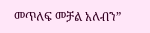መጥለፍ መቻል አለብን”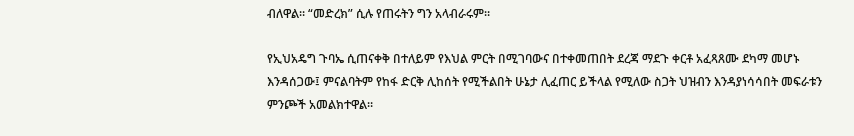ብለዋል። “መድረክ” ሲሉ የጠሩትን ግን አላብራሩም።

የኢህአዴግ ጉባኤ ሲጠናቀቅ በተለይም የእህል ምርት በሚገባውና በተቀመጠበት ደረጃ ማደጉ ቀርቶ አፈጻጸሙ ደካማ መሆኑ እንዳሰጋው፤ ምናልባትም የከፋ ድርቅ ሊከሰት የሚችልበት ሁኔታ ሊፈጠር ይችላል የሚለው ስጋት ህዝብን እንዳያነሳሳበት መፍራቱን ምንጮች አመልክተዋል።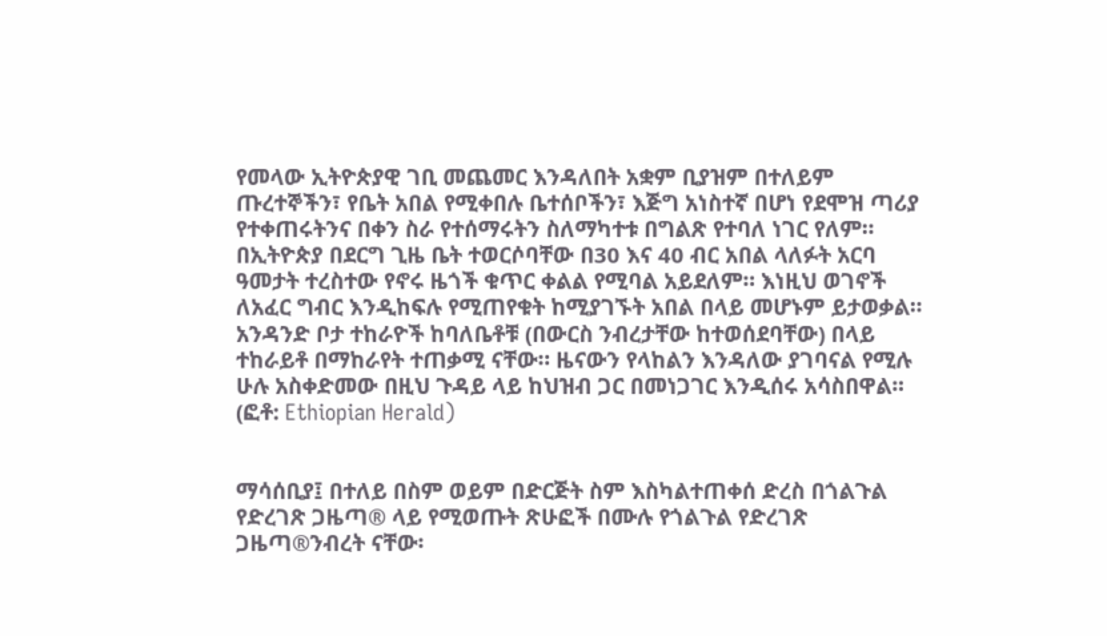የመላው ኢትዮጵያዊ ገቢ መጨመር እንዳለበት አቋም ቢያዝም በተለይም ጡረተኞችን፣ የቤት አበል የሚቀበሉ ቤተሰቦችን፣ እጅግ አነስተኛ በሆነ የደሞዝ ጣሪያ የተቀጠሩትንና በቀን ስራ የተሰማሩትን ስለማካተቱ በግልጽ የተባለ ነገር የለም። በኢትዮጵያ በደርግ ጊዜ ቤት ተወርሶባቸው በ30 እና 40 ብር አበል ላለፉት አርባ ዓመታት ተረስተው የኖሩ ዜጎች ቁጥር ቀልል የሚባል አይደለም። እነዚህ ወገኖች ለአፈር ግብር እንዲከፍሉ የሚጠየቁት ከሚያገኙት አበል በላይ መሆኑም ይታወቃል። አንዳንድ ቦታ ተከራዮች ከባለቤቶቹ (በውርስ ንብረታቸው ከተወሰደባቸው) በላይ ተከራይቶ በማከራየት ተጠቃሚ ናቸው። ዜናውን የላከልን እንዳለው ያገባናል የሚሉ ሁሉ አስቀድመው በዚህ ጉዳይ ላይ ከህዝብ ጋር በመነጋገር እንዲሰሩ አሳስበዋል። (ፎቶ: Ethiopian Herald)


ማሳሰቢያ፤ በተለይ በስም ወይም በድርጅት ስም እስካልተጠቀሰ ድረስ በጎልጉል የድረገጽ ጋዜጣ® ላይ የሚወጡት ጽሁፎች በሙሉ የጎልጉል የድረገጽ ጋዜጣ®ንብረት ናቸው፡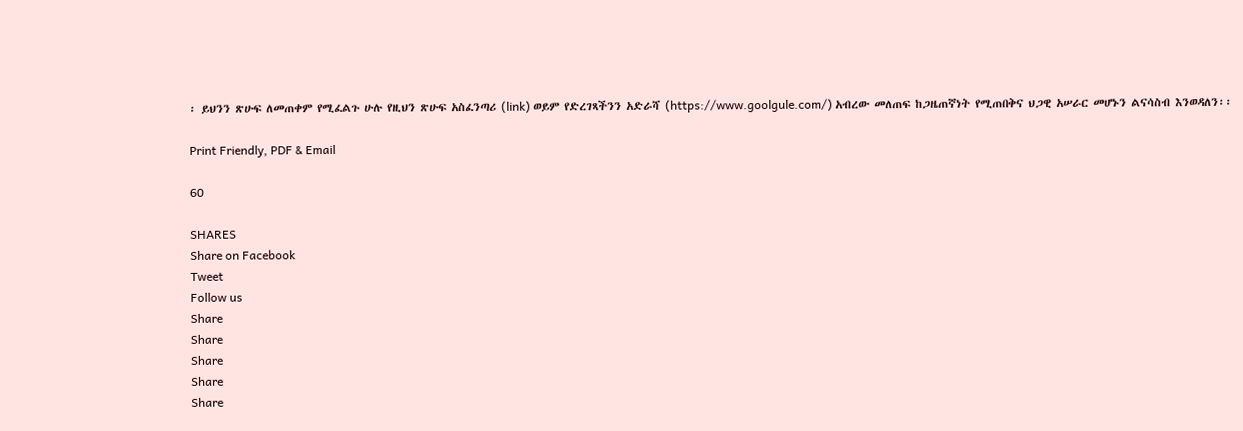፡ ይህንን ጽሁፍ ለመጠቀም የሚፈልጉ ሁሉ የዚህን ጽሁፍ አስፈንጣሪ (link) ወይም የድረገጻችንን አድራሻ (https://www.goolgule.com/) አብረው መለጠፍ ከጋዜጠኛነት የሚጠበቅና ህጋዊ አሠራር መሆኑን ልናሳስብ እንወዳለን፡፡

Print Friendly, PDF & Email

60

SHARES
Share on Facebook
Tweet
Follow us
Share
Share
Share
Share
Share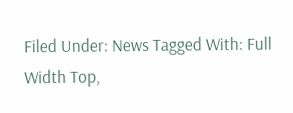Filed Under: News Tagged With: Full Width Top,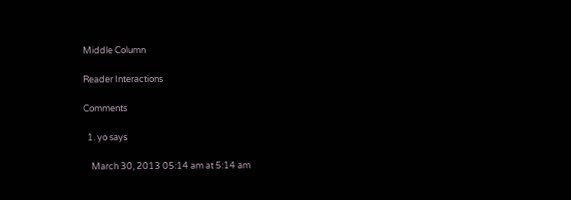Middle Column

Reader Interactions

Comments

  1. yo says

    March 30, 2013 05:14 am at 5:14 am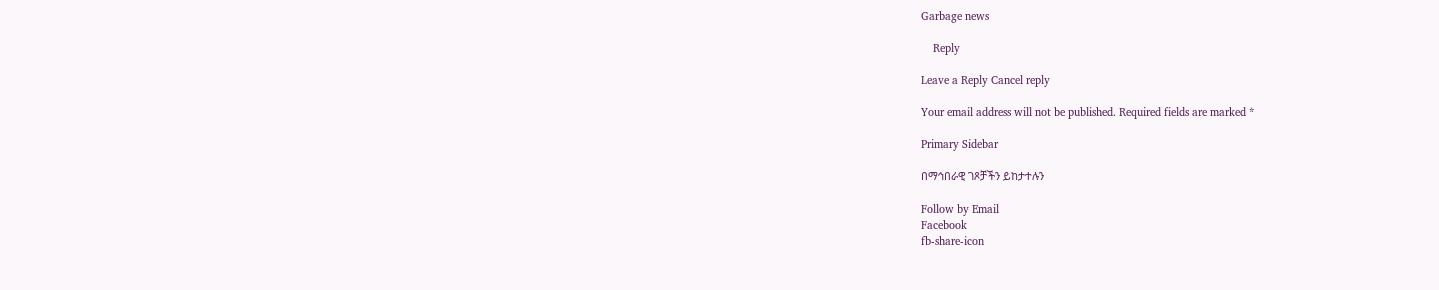Garbage news

    Reply

Leave a Reply Cancel reply

Your email address will not be published. Required fields are marked *

Primary Sidebar

በማኅበራዊ ገጾቻችን ይከታተሉን

Follow by Email
Facebook
fb-share-icon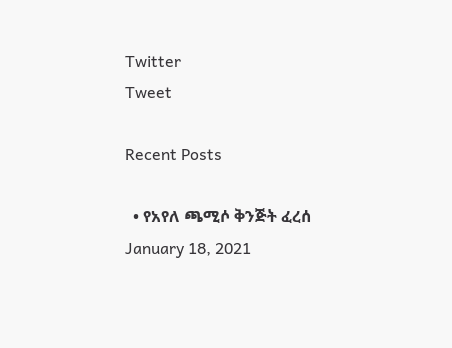Twitter
Tweet

Recent Posts

  • የአየለ ጫሚሶ ቅንጅት ፈረሰ January 18, 2021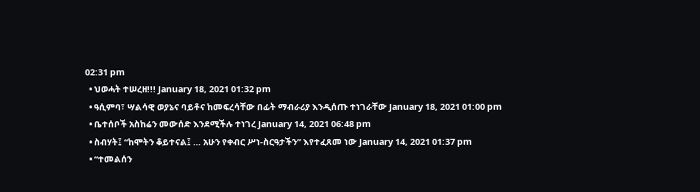02:31 pm
  • ህወሓት ተሠረዘ!!! January 18, 2021 01:32 pm
  • ዓሲምባ፣ ሣልሳዊ ወያኔና ባይቶና ከመፍረሳቸው በፊት ማብራሪያ እንዲሰጡ ተነገራቸው January 18, 2021 01:00 pm
  • ቤተሰቦች አስከሬን መውሰድ እንደሚችሉ ተነገረ January 14, 2021 06:48 pm
  • ስብሃት፤ “ከሞትን ቆይተናል፤ … አሁን የቀብር ሥነ-ስርዓታችን” እየተፈጸመ ነው January 14, 2021 01:37 pm
  • “ተመልሰን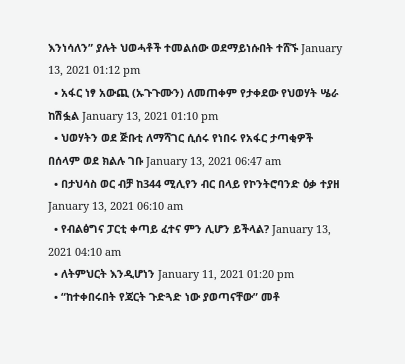እንነሳለን” ያሉት ህወሓቶች ተመልሰው ወደማይነሱበት ተሸኙ January 13, 2021 01:12 pm
  • አፋር ነፃ አውጪ (ኡጉጉሙን) ለመጠቀም የታቀደው የህወሃት ሤራ ከሽፏል January 13, 2021 01:10 pm
  • ህወሃትን ወደ ጅቡቲ ለማሻገር ሲሰሩ የነበሩ የአፋር ታጣቂዎች በሰላም ወደ ክልሉ ገቡ January 13, 2021 06:47 am
  • በታህሳስ ወር ብቻ ከ344 ሚሊየን ብር በላይ የኮንትሮባንድ ዕቃ ተያዘ January 13, 2021 06:10 am
  • የብልፅግና ፓርቲ ቀጣይ ፈተና ምን ሊሆን ይችላል? January 13, 2021 04:10 am
  • ለትምህርት እንዲሆነን January 11, 2021 01:20 pm
  • “ከተቀበሩበት የጃርት ጉድጓድ ነው ያወጣናቸው” መቶ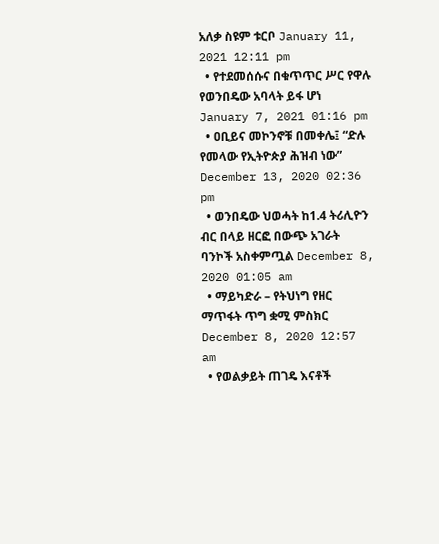አለቃ ስዩም ቱርቦ January 11, 2021 12:11 pm
  • የተደመሰሱና በቁጥጥር ሥር የዋሉ የወንበዴው አባላት ይፋ ሆነ January 7, 2021 01:16 pm
  • ዐቢይና መኮንኖቹ በመቀሌ፤ “ድሉ የመላው የኢትዮጵያ ሕዝብ ነው” December 13, 2020 02:36 pm
  • ወንበዴው ህወሓት ከ1.4 ትሪሊዮን ብር በላይ ዘርፎ በውጭ አገራት ባንኮች አስቀምጧል December 8, 2020 01:05 am
  • ማይካድራ – የትህነግ የዘር ማጥፋት ጥግ ቋሚ ምስክር December 8, 2020 12:57 am
  • የወልቃይት ጠገዴ እናቶች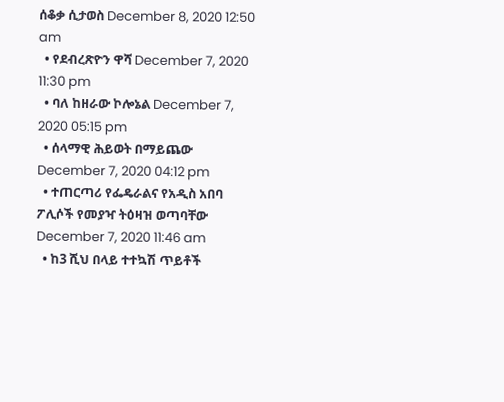ሰቆቃ ሲታወስ December 8, 2020 12:50 am
  • የደብረጽዮን ዋሻ December 7, 2020 11:30 pm
  • ባለ ከዘራው ኮሎኔል December 7, 2020 05:15 pm
  • ሰላማዊ ሕይወት በማይጨው December 7, 2020 04:12 pm
  • ተጠርጣሪ የፌዴራልና የአዲስ አበባ ፖሊሶች የመያዣ ትዕዛዝ ወጣባቸው December 7, 2020 11:46 am
  • ከ3 ሺህ በላይ ተተኳሽ ጥይቶች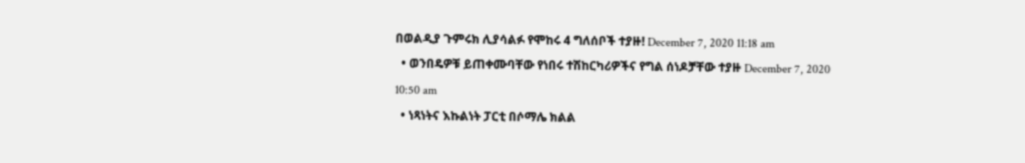በወልዲያ ጉምሩክ ሊያሳልፉ የሞከሩ 4 ግለሰቦች ተያዙ! December 7, 2020 11:18 am
  • ወንበዴዎቹ ይጠቀሙባቸው የነበሩ ተሽከርካሪዎችና የግል ሰነዶቻቸው ተያዙ December 7, 2020 10:50 am
  • ነጻነትና እኩልነት ፓርቲ በሶማሌ ክልል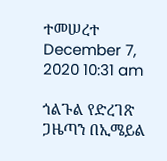ተመሠረተ December 7, 2020 10:31 am

ጎልጉል የድረገጽ ጋዜጣን በኢሜይል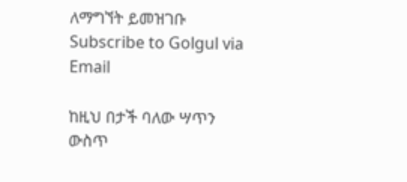ለማግኘት ይመዝገቡ Subscribe to Golgul via Email

ከዚህ በታች ባለው ሣጥን ውስጥ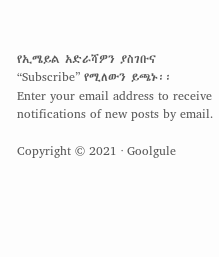የኢሜይል አድራሻዎን ያስገቡና “Subscribe” የሚለውን ይጫኑ፡፡
Enter your email address to receive notifications of new posts by email.

Copyright © 2021 · Goolgule